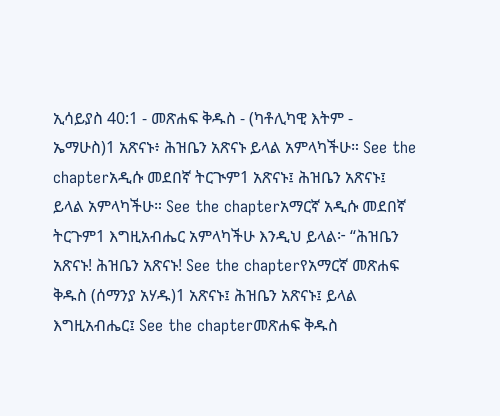ኢሳይያስ 40:1 - መጽሐፍ ቅዱስ - (ካቶሊካዊ እትም - ኤማሁስ)1 አጽናኑ፥ ሕዝቤን አጽናኑ ይላል አምላካችሁ። See the chapterአዲሱ መደበኛ ትርጒም1 አጽናኑ፤ ሕዝቤን አጽናኑ፤ ይላል አምላካችሁ። See the chapterአማርኛ አዲሱ መደበኛ ትርጉም1 እግዚአብሔር አምላካችሁ እንዲህ ይላል፦ “ሕዝቤን አጽናኑ! ሕዝቤን አጽናኑ! See the chapterየአማርኛ መጽሐፍ ቅዱስ (ሰማንያ አሃዱ)1 አጽናኑ፤ ሕዝቤን አጽናኑ፤ ይላል እግዚአብሔር፤ See the chapterመጽሐፍ ቅዱስ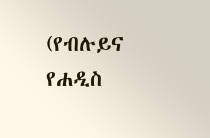(የብሉይና የሐዲስ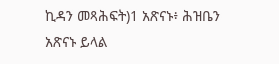ኪዳን መጻሕፍት)1 አጽናኑ፥ ሕዝቤን አጽናኑ ይላል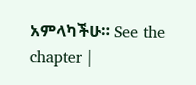አምላካችሁ። See the chapter |